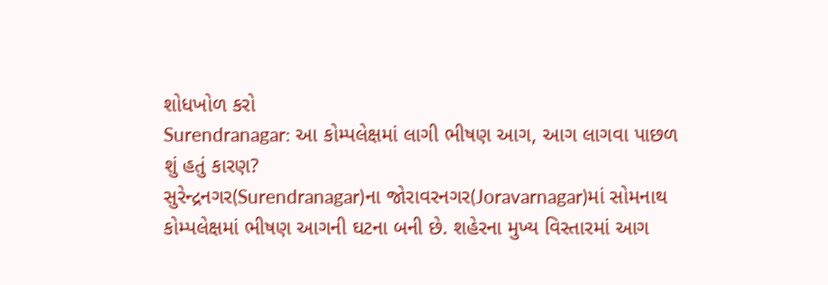શોધખોળ કરો
Surendranagar: આ કોમ્પલેક્ષમાં લાગી ભીષણ આગ, આગ લાગવા પાછળ શું હતું કારણ?
સુરેન્દ્રનગર(Surendranagar)ના જોરાવરનગર(Joravarnagar)માં સોમનાથ કોમ્પલેક્ષમાં ભીષણ આગની ઘટના બની છે. શહેરના મુખ્ય વિસ્તારમાં આગ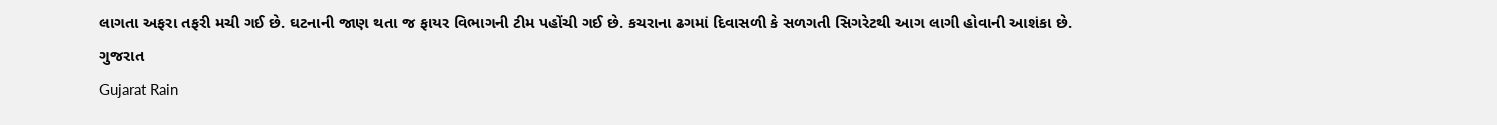લાગતા અફરા તફરી મચી ગઈ છે. ઘટનાની જાણ થતા જ ફાયર વિભાગની ટીમ પહોંચી ગઈ છે. કચરાના ઢગમાં દિવાસળી કે સળગતી સિગરેટથી આગ લાગી હોવાની આશંકા છે.
ગુજરાત
Gujarat Rain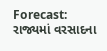Forecast: રાજ્યમાં વરસાદના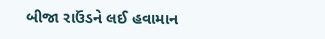બીજા રાઉંડને લઈ હવામાન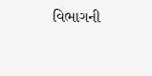વિભાગની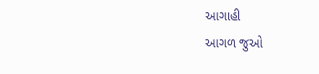આગાહી
આગળ જુઓ